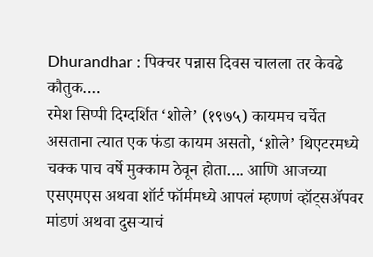Dhurandhar : पिक्चर पन्नास दिवस चालला तर केवढे कौतुक….
रमेश सिप्पी दिग्दर्शित ‘शोले’ (१९७५) कायमच चर्चेत असताना त्यात एक फंडा कायम असतो, ‘श़ोले’ थिएटरमध्ये चक्क पाच वर्षे मुक्काम ठेवून होता…. आणि आजच्या एसएमएस अथवा शॉर्ट फॉर्ममध्ये आपलं म्हणणं व्हॉट्सॲपवर मांडणं अथवा दुसऱ्याचं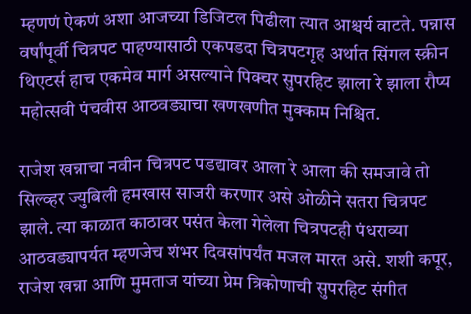म्हणणं ऐकणं अशा आजच्या डिजिटल पिढीला त्यात आश्चर्य वाटते. पन्नास वर्षांपूर्वी चित्रपट पाहण्यासाठी एकपडदा चित्रपटगृह अर्थात सिंगल स्क्रीन थिएटर्स हाच एकमेव मार्ग असल्याने पिक्चर सुपरहिट झाला रे झाला रौप्य महोत्सवी पंचवीस आठवड्याचा खणखणीत मुक्काम निश्चित.

राजेश खन्नाचा नवीन चित्रपट पडद्यावर आला रे आला की समजावे तो सिल्व्हर ज्युबिली हमखास साजरी करणार असे ओळीने सतरा चित्रपट झाले. त्या काळात काठावर पसंत केला गेलेला चित्रपटही पंधराव्या आठवड्यापर्यत म्हणजेच शंभर दिवसांपर्यंत मजल मारत असे. शशी कपूर, राजेश खन्ना आणि मुमताज यांच्या प्रेम त्रिकोणाची सुपरहिट संगीत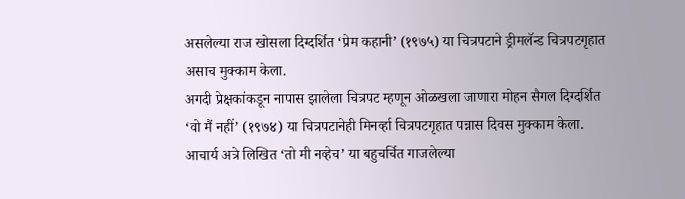असलेल्या राज खोसला दिग्दर्शित ‘प्रेम कहानी’ (१९७५) या चित्रपटाने ड्रीमलॅन्ड चित्रपटगृहात असाच मुक्काम केला.
अगदी प्रेक्षकांकडून नापास झालेला चित्रपट म्हणून ओळखला जाणारा मोहन सैगल दिग्दर्शित ‘वो मैं नहीं’ (१९७४) या चित्रपटानेही मिनर्व्हा चित्रपटगृहात पन्नास दिवस मुक्काम केला. आचार्य अत्रे लिखित ‘तो मी नव्हेच’ या बहुचर्चित गाजलेल्या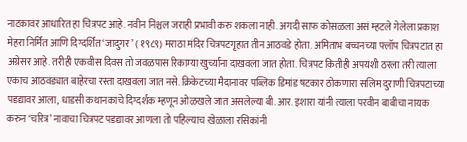नाटकावर आधारित हा चित्रपट आहे. नवीन निश्चल जराही प्रभावी करु शकला नाही. अगदी साफ कोसळला असं म्हटले गेलेला प्रकाश मेहरा निर्मित आणि दिग्दर्शित ‘जादुगर’ ( १९८९) मराठा मंदिर चित्रपटगृहात तीन आठवडे होता. अमिताभ बच्चनच्या फ्लॉप चित्रपटात हा अग्रेसर आहे. तरीही एकवीस दिवस तो जवळपास रिकाम्या खुर्च्याना दाखवला जात होता. चित्रपट कितीही अपयशी ठरला तरी त्याला एकाच आठवड्यात बाहेरचा रस्ता दाखवला जात नसे. क्रिकेटच्या मैदानावर पब्लिक डिमांड षटकार ठोकणारा सलिम दुराणी चित्रपटाच्या पडद्यावर आला, धाडसी कथानकाचे दिग्दर्शक म्हणून ओळखले जात असलेल्या बी. आर. इशारा यांनी त्याला परवीन बाबीचा नायक करुन ‘चरित्र’ नावाचा चित्रपट पडद्यावर आणला तो पहिल्याच खेळाला रसिकांनी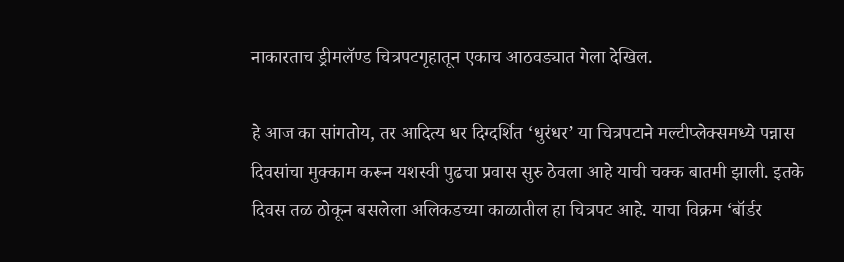नाकारताच ड्रीमलॅण्ड चित्रपटगृहातून एकाच आठवड्यात गेला देखिल.

हे आज का सांगतोय, तर आदित्य धर दिग्दर्शित ‘धुरंधर’ या चित्रपटाने मल्टीप्लेक्समध्ये पन्नास दिवसांचा मुक्काम करून यशस्वी पुढचा प्रवास सुरु ठेवला आहे याची चक्क बातमी झाली. इतके दिवस तळ ठोकून बसलेला अलिकडच्या काळातील हा चित्रपट आहे. याचा विक्रम ‘बॉर्डर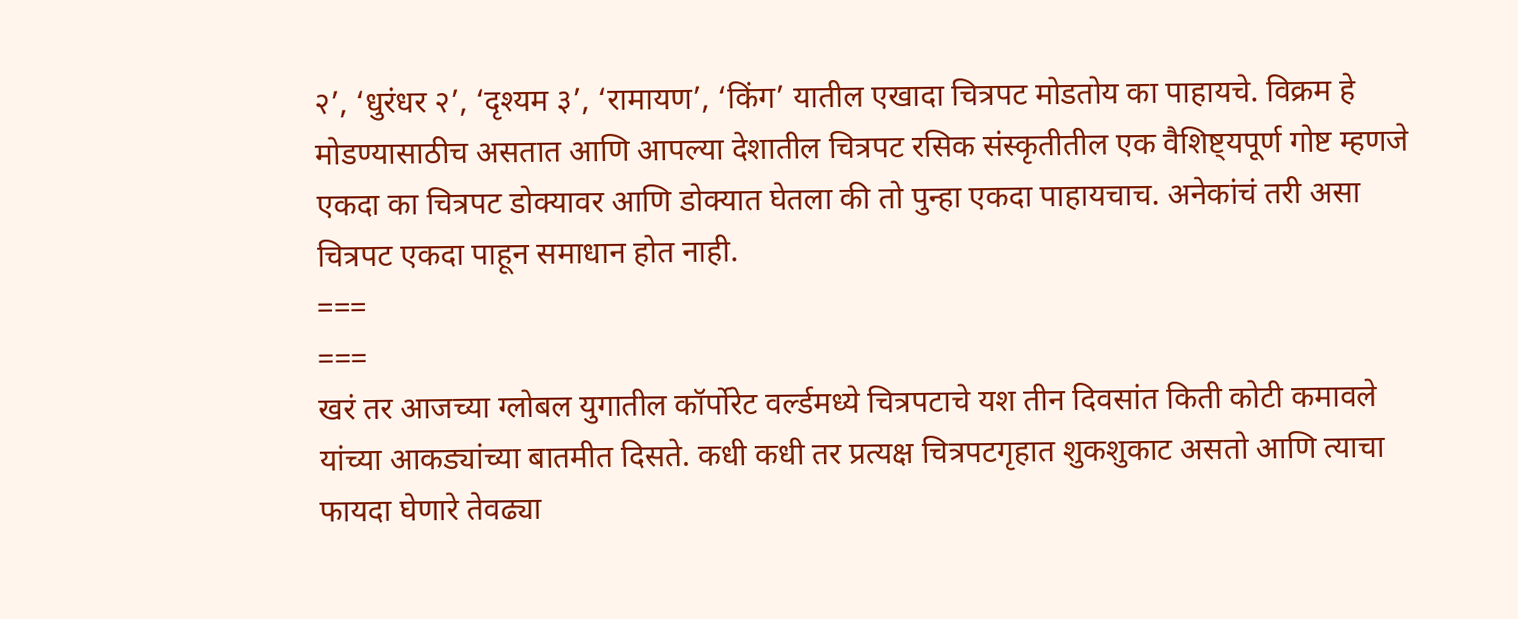२’, ‘धुरंधर २’, ‘दृश्यम ३’, ‘रामायण’, ‘किंग’ यातील एखादा चित्रपट मोडतोय का पाहायचे. विक्रम हे मोडण्यासाठीच असतात आणि आपल्या देशातील चित्रपट रसिक संस्कृतीतील एक वैशिष्ट्यपूर्ण गोष्ट म्हणजे एकदा का चित्रपट डोक्यावर आणि डोक्यात घेतला की तो पुन्हा एकदा पाहायचाच. अनेकांचं तरी असा चित्रपट एकदा पाहून समाधान होत नाही.
===
===
खरं तर आजच्या ग्लोबल युगातील कॉर्पोरेट वर्ल्डमध्ये चित्रपटाचे यश तीन दिवसांत किती कोटी कमावले यांच्या आकड्यांच्या बातमीत दिसते. कधी कधी तर प्रत्यक्ष चित्रपटगृहात शुकशुकाट असतो आणि त्याचा फायदा घेणारे तेवढ्या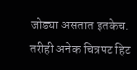जोड्या असतात इतकेच. तरीही अनेक चित्रपट हिट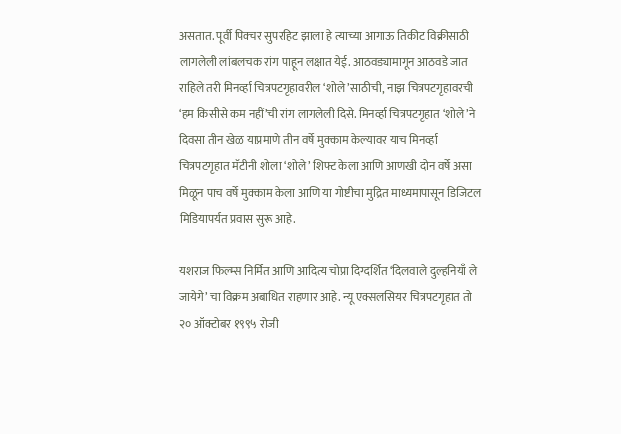असतात. पूर्वी पिक्चर सुपरहिट झाला हे त्याच्या आगाऊ तिकीट विक्रीसाठी लागलेली लांबलचक रांग पाहून लक्षात येई. आठवड्यामागून आठवडे जात राहिले तरी मिनर्व्हा चित्रपटगृहावरील ‘शोले’साठीची, नाझ चित्रपटगृहावरची ‘हम किसीसे कम नहीं’ची रांग लागलेली दिसे. मिनर्व्हा चित्रपटगृहात ‘शोले’ने दिवसा तीन खेळ याप्रमाणे तीन वर्षे मुक्काम केल्यावर याच मिनर्व्हा चित्रपटगृहात मॅटीनी शोला ‘शोले’ शिफ्ट केला आणि आणखी दोन वर्षे असा मिळून पाच वर्षे मुक्काम केला आणि या गोष्टीचा मुद्रित माध्यमापासून डिजिटल मिडियापर्यत प्रवास सुरू आहे.

यशराज फिल्म्स निर्मित आणि आदित्य चोप्रा दिग्दर्शित ‘दिलवाले दुल्हनियाँ ले जायेगे’ चा विक्रम अबाधित राहणार आहे. न्यू एक्सलसियर चित्रपटगृहात तो २० ऑक्टोबर १९९५ रोजी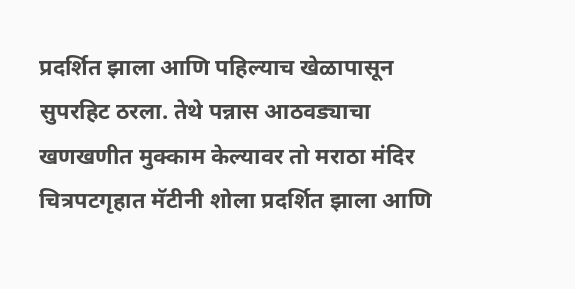प्रदर्शित झाला आणि पहिल्याच खेळापासून सुपरहिट ठरला. तेथे पन्नास आठवड्याचा खणखणीत मुक्काम केल्यावर तो मराठा मंदिर चित्रपटगृहात मॅटीनी शोला प्रदर्शित झाला आणि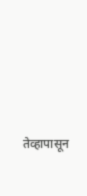तेव्हापासून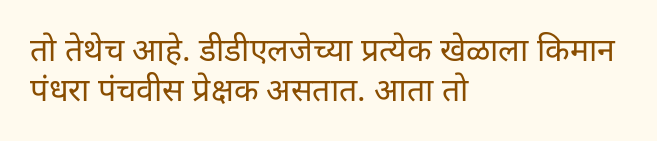तो तेथेच आहे. डीडीएलजेच्या प्रत्येक खेळाला किमान पंधरा पंचवीस प्रेक्षक असतात. आता तो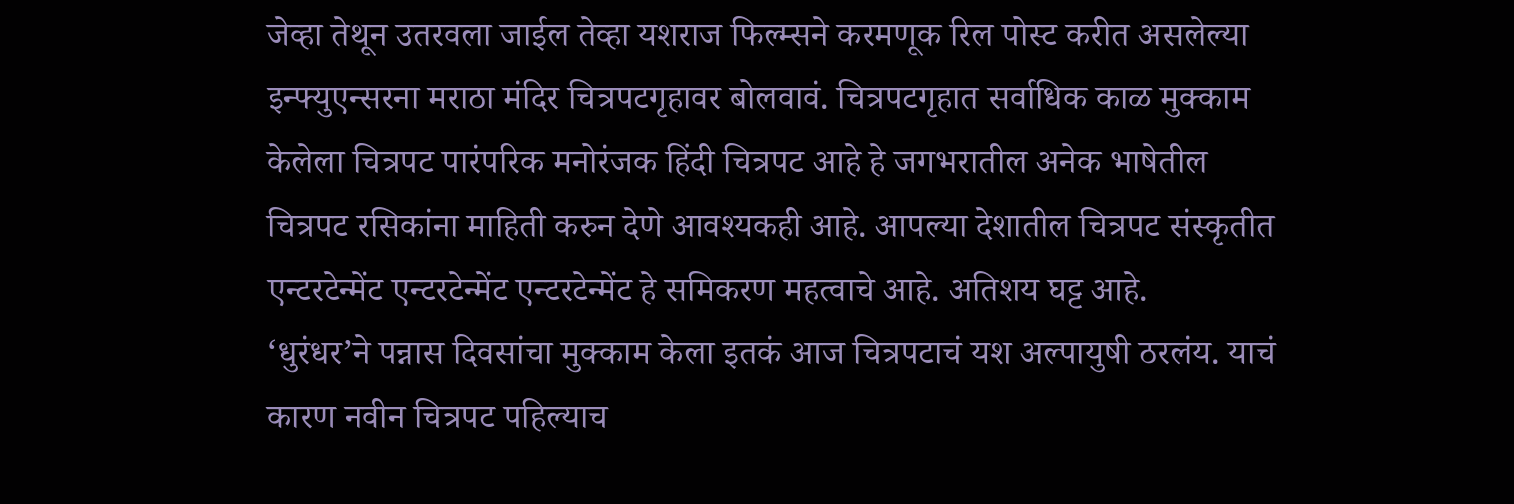जेव्हा तेथून उतरवला जाईल तेव्हा यशराज फिल्म्सने करमणूक रिल पोस्ट करीत असलेल्या इन्फ्युएन्सरना मराठा मंदिर चित्रपटगृहावर बोलवावं. चित्रपटगृहात सर्वाधिक काळ मुक्काम केलेला चित्रपट पारंपरिक मनोरंजक हिंदी चित्रपट आहे हे जगभरातील अनेक भाषेतील चित्रपट रसिकांना माहिती करुन देणे आवश्यकही आहे. आपल्या देशातील चित्रपट संस्कृतीत एन्टरटेन्मेंट एन्टरटेन्मेंट एन्टरटेन्मेंट हे समिकरण महत्वाचे आहे. अतिशय घट्ट आहे.
‘धुरंधर’ने पन्नास दिवसांचा मुक्काम केला इतकं आज चित्रपटाचं यश अल्पायुषी ठरलंय. याचं कारण नवीन चित्रपट पहिल्याच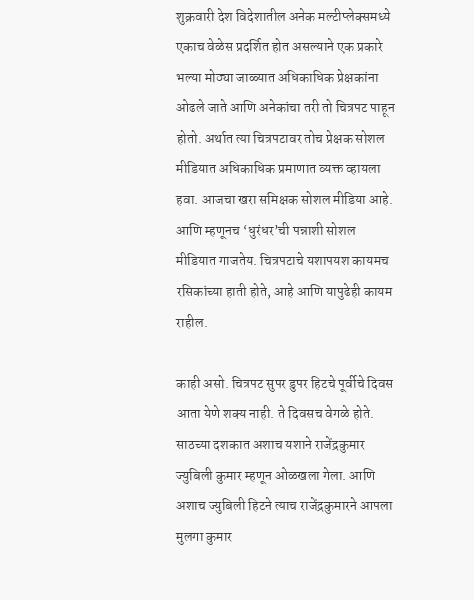शुक्रवारी देश विदेशातील अनेक मल्टीप्लेक्समध्ये एकाच वेळेस प्रदर्शित होत असल्याने एक प्रकारे भल्या मोठ्या जाळ्यात अधिकाधिक प्रेक्षकांना ओढले जाते आणि अनेकांचा तरी तो चित्रपट पाहून होतो. अर्थात त्या चित्रपटावर तोच प्रेक्षक सोशल मीडियात अधिकाधिक प्रमाणात व्यक्त व्हायला हवा. आजचा खरा समिक्षक सोशल मीडिया आहे. आणि म्हणूनच ‘धुरंधर’ची पन्नाशी सोशल मीडियात गाजतेय. चित्रपटाचे यशापयश कायमच रसिकांच्या हाती होते, आहे आणि यापुढेही कायम राहील.

काही असो. चित्रपट सुपर डुपर हिटचे पूर्वीचे दिवस आता येणे शक्य नाही. ते दिवसच वेगळे होते. साठच्या दशकात अशाच यशाने राजेंद्रकुमार ज्युबिली कुमार म्हणून ओळखला गेला. आणि अशाच ज्युबिली हिटने त्याच राजेंद्रकुमारने आपला मुलगा कुमार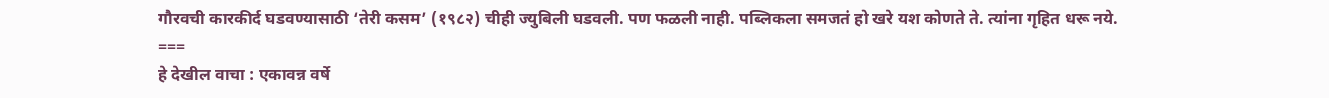गौरवची कारकीर्द घडवण्यासाठी ‘तेरी कसम’ (१९८२) चीही ज्युबिली घडवली. पण फळली नाही. पब्लिकला समजतं हो खरे यश कोणते ते. त्यांना गृहित धरू नये.
===
हे देखील वाचा : एकावन्न वर्षे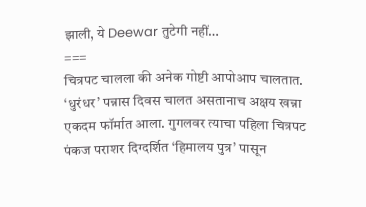झाली, ये Deewar तुटेगी नहीं…
===
चित्रपट चालला की अनेक गोष्टी आपोआप चालतात. ‘धुरंधर’ पन्नास दिवस चालत असतानाच अक्षय खन्ना एकदम फॉर्मात आला. गुगलवर त्याचा पहिला चित्रपट पंकज पराशर दिग्दर्शित ‘हिमालय पुत्र’ पासून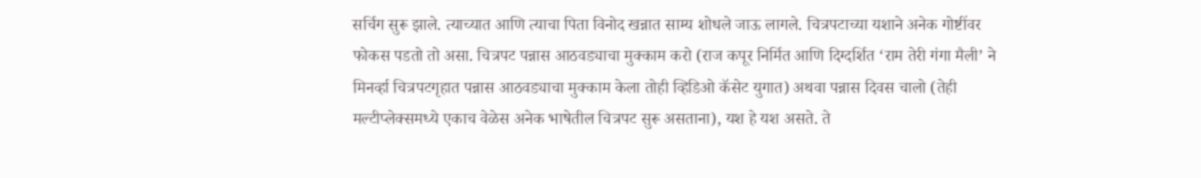सर्चिग सुरू झाले. त्याच्यात आणि त्याचा पिता विनोद खन्नात साम्य शोधले जाऊ लागले. चित्रपटाच्या यशाने अनेक गोष्टींवर फोकस पडतो तो असा. चित्रपट पन्नास आठवड्याचा मुक्काम करो (राज कपूर निर्मित आणि दिग्दर्शित ‘राम तेरी गंगा मैली’ ने मिनर्व्हा चित्रपटगृहात पन्नास आठवड्याचा मुक्काम केला तोही व्हिडिओ कॅसेट युगात) अथवा पन्नास दिवस चालो (तेही मल्टीप्लेक्समध्ये एकाच वेळेस अनेक भाषेतील चित्रपट सुरू असताना), यश हे यश असते. ते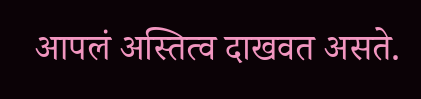आपलं अस्तित्व दाखवत असते.